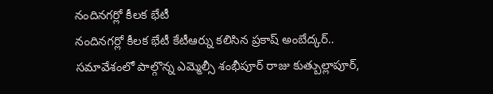నందినగర్లో కీలక భేటీ
నందినగర్లో కీలక భేటీ కేటీఆర్ను కలిసిన ప్రకాష్ అంబేద్కర్.. సమావేశంలో పాల్గొన్న ఎమ్మెల్సీ శంభీపూర్ రాజు కుత్బుల్లాపూర్,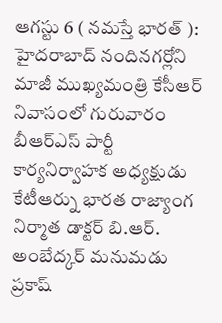ఆగస్టు 6 ( నమస్తే భారత్ ): హైదరాబాద్ నందినగర్లోని మాజీ ముఖ్యమంత్రి కేసీఆర్ నివాసంలో గురువారం బీఆర్ఎస్ పార్టీ కార్యనిర్వాహక అధ్యక్షుడు కేటీఆర్ను భారత రాజ్యాంగ నిర్మాత డాక్టర్ బి.ఆర్. అంబేద్కర్ మనుమడు ప్రకాష్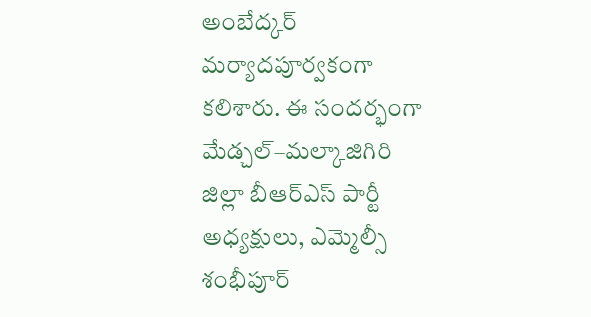అంబేద్కర్ మర్యాదపూర్వకంగా కలిశారు. ఈ సందర్భంగా మేడ్చల్–మల్కాజిగిరి జిల్లా బీఆర్ఎస్ పార్టీ అధ్యక్షులు, ఎమ్మెల్సీ శంభీపూర్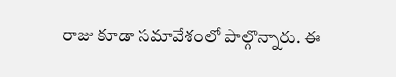రాజు కూడా సమావేశంలో పాల్గొన్నారు. ఈ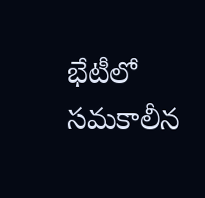భేటీలో సమకాలీన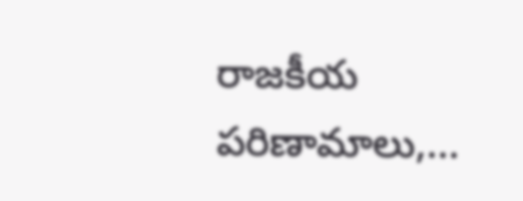రాజకీయ పరిణామాలు,...